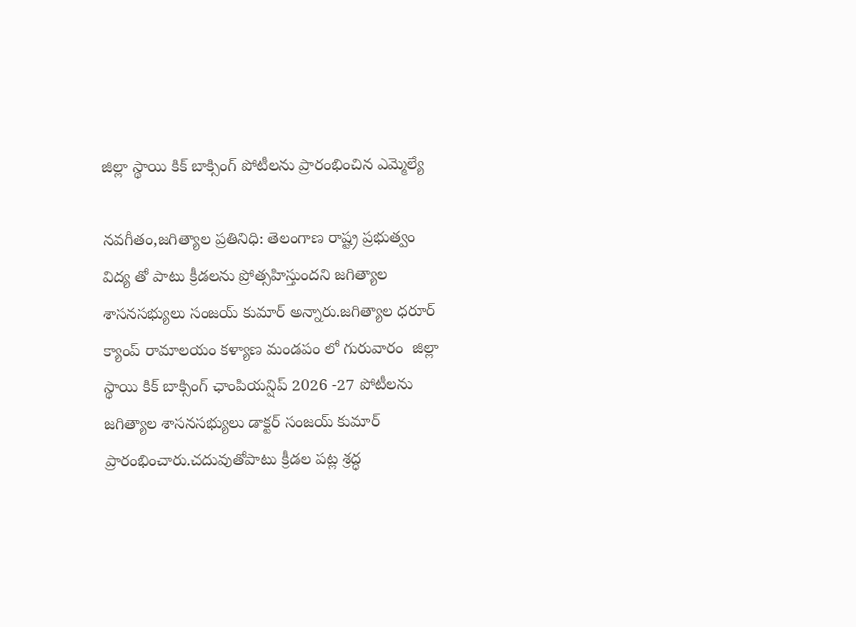జిల్లా స్థాయి కిక్ బాక్సింగ్ పోటీలను ప్రారంభించిన ఎమ్మెల్యే

నవగీతం,జగిత్యాల ప్రతినిధి: తెలంగాణ రాష్ట్ర ప్రభుత్వం విద్య తో పాటు క్రీడలను ప్రోత్సహిస్తుందని జగిత్యాల శాసనసభ్యులు సంజయ్ కుమార్ అన్నారు.జగిత్యాల ధరూర్ క్యాంప్ రామాలయం కళ్యాణ మండపం లో గురువారం  జిల్లా స్థాయి కిక్ బాక్సింగ్ ఛాంపియన్షిప్ 2026 -27 పోటీలను జగిత్యాల శాసనసభ్యులు డాక్టర్ సంజయ్ కుమార్ ప్రారంభించారు.చదువుతోపాటు క్రీడల పట్ల శ్రద్ధ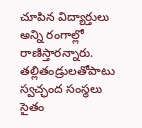చూపిన విద్యార్తులు అన్ని రంగాల్లో రాణిస్తారన్నారు. తల్లితండ్రులతోపాటు స్వచ్ఛంద సంస్థలు సైతం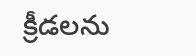క్రీడలను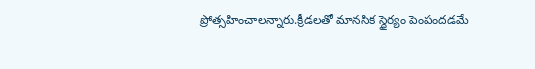ప్రోత్సహించాలన్నారు.క్రీడలతో మానసిక స్థైర్యం పెంపందడమే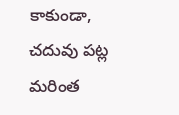కాకుండా, చదువు పట్ల మరింత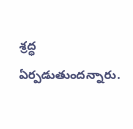శ్రద్ధ ఏర్పడుతుందన్నారు.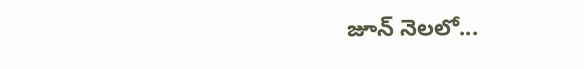జూన్ నెలలో...